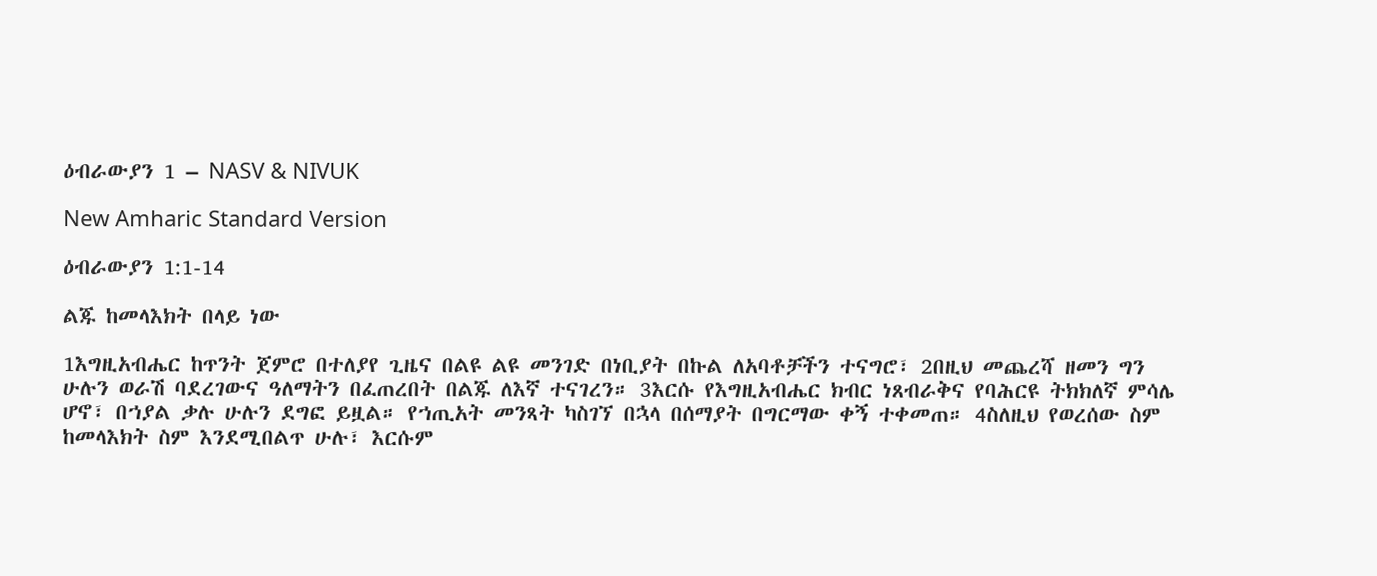ዕብራውያን 1 – NASV & NIVUK

New Amharic Standard Version

ዕብራውያን 1:1-14

ልጁ ከመላእክት በላይ ነው

1እግዚአብሔር ከጥንት ጀምሮ በተለያየ ጊዜና በልዩ ልዩ መንገድ በነቢያት በኩል ለአባቶቻችን ተናግሮ፣ 2በዚህ መጨረሻ ዘመን ግን ሁሉን ወራሽ ባደረገውና ዓለማትን በፈጠረበት በልጁ ለእኛ ተናገረን። 3እርሱ የእግዚአብሔር ክብር ነጸብራቅና የባሕርዩ ትክክለኛ ምሳሌ ሆኖ፣ በኀያል ቃሉ ሁሉን ደግፎ ይዟል። የኀጢአት መንጻት ካስገኘ በኋላ በሰማያት በግርማው ቀኝ ተቀመጠ። 4ስለዚህ የወረሰው ስም ከመላእክት ስም እንደሚበልጥ ሁሉ፣ እርሱም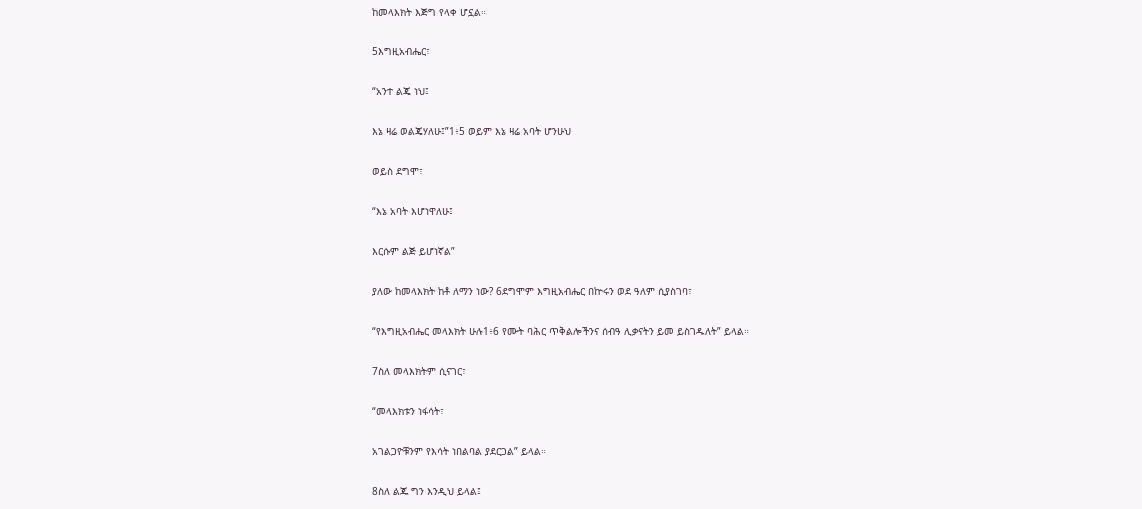ከመላእክት እጅግ የላቀ ሆኗል።

5እግዚአብሔር፣

“አንተ ልጄ ነህ፤

እኔ ዛሬ ወልጄሃለሁ፤”1፥5 ወይም እኔ ዛሬ አባት ሆንሁህ

ወይስ ደግሞ፣

“እኔ አባት እሆነዋለሁ፤

እርሱም ልጅ ይሆነኛል”

ያለው ከመላእክት ከቶ ለማን ነው? 6ደግሞም እግዚአብሔር በኵሩን ወደ ዓለም ሲያስገባ፣

“የእግዚአብሔር መላእክት ሁሉ1፥6 የሙት ባሕር ጥቅልሎችንና ሰብዓ ሊቃናትን ይመ ይስገዱለት” ይላል።

7ስለ መላእክትም ሲናገር፣

“መላእክቱን ነፋሳት፣

አገልጋዮቹንም የእሳት ነበልባል ያደርጋል” ይላል።

8ስለ ልጁ ግን እንዲህ ይላል፤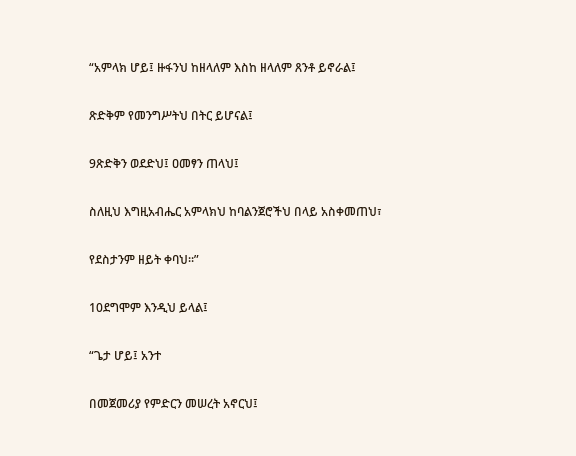“አምላክ ሆይ፤ ዙፋንህ ከዘላለም እስከ ዘላለም ጸንቶ ይኖራል፤

ጽድቅም የመንግሥትህ በትር ይሆናል፤

9ጽድቅን ወደድህ፤ ዐመፃን ጠላህ፤

ስለዚህ እግዚአብሔር አምላክህ ከባልንጀሮችህ በላይ አስቀመጠህ፣

የደስታንም ዘይት ቀባህ።”

10ደግሞም እንዲህ ይላል፤

“ጌታ ሆይ፤ አንተ

በመጀመሪያ የምድርን መሠረት አኖርህ፤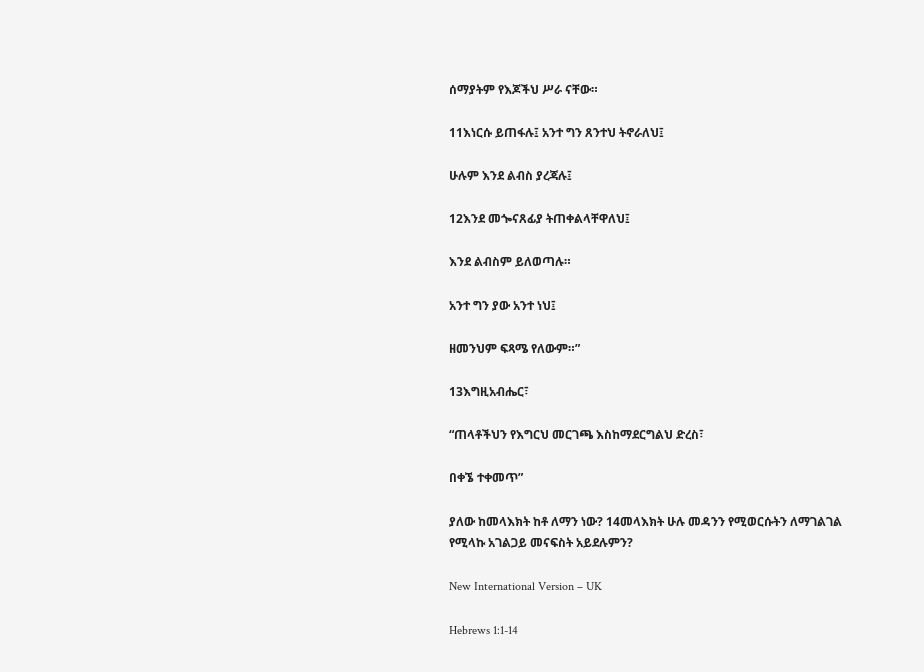ሰማያትም የእጆችህ ሥራ ናቸው።

11እነርሱ ይጠፋሉ፤ አንተ ግን ጸንተህ ትኖራለህ፤

ሁሉም እንደ ልብስ ያረጃሉ፤

12እንደ መጐናጸፊያ ትጠቀልላቸዋለህ፤

እንደ ልብስም ይለወጣሉ።

አንተ ግን ያው አንተ ነህ፤

ዘመንህም ፍጻሜ የለውም።”

13እግዚአብሔር፣

“ጠላቶችህን የእግርህ መርገጫ እስከማደርግልህ ድረስ፣

በቀኜ ተቀመጥ”

ያለው ከመላእክት ከቶ ለማን ነው? 14መላእክት ሁሉ መዳንን የሚወርሱትን ለማገልገል የሚላኩ አገልጋይ መናፍስት አይደሉምን?

New International Version – UK

Hebrews 1:1-14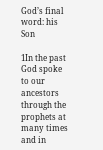God’s final word: his Son

1In the past God spoke to our ancestors through the prophets at many times and in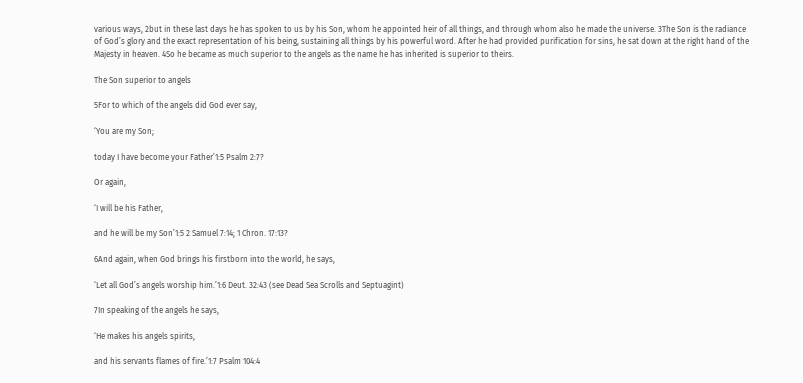various ways, 2but in these last days he has spoken to us by his Son, whom he appointed heir of all things, and through whom also he made the universe. 3The Son is the radiance of God’s glory and the exact representation of his being, sustaining all things by his powerful word. After he had provided purification for sins, he sat down at the right hand of the Majesty in heaven. 4So he became as much superior to the angels as the name he has inherited is superior to theirs.

The Son superior to angels

5For to which of the angels did God ever say,

‘You are my Son;

today I have become your Father’1:5 Psalm 2:7?

Or again,

‘I will be his Father,

and he will be my Son’1:5 2 Samuel 7:14; 1 Chron. 17:13?

6And again, when God brings his firstborn into the world, he says,

‘Let all God’s angels worship him.’1:6 Deut. 32:43 (see Dead Sea Scrolls and Septuagint)

7In speaking of the angels he says,

‘He makes his angels spirits,

and his servants flames of fire.’1:7 Psalm 104:4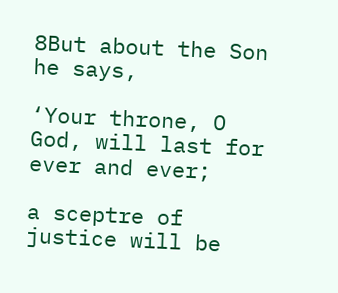8But about the Son he says,

‘Your throne, O God, will last for ever and ever;

a sceptre of justice will be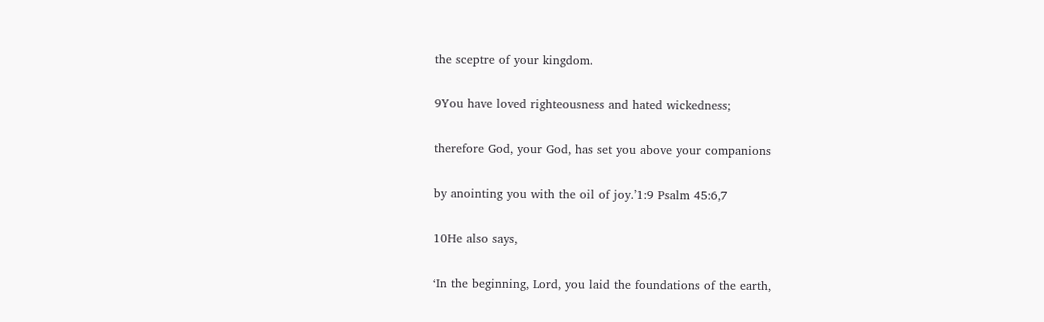the sceptre of your kingdom.

9You have loved righteousness and hated wickedness;

therefore God, your God, has set you above your companions

by anointing you with the oil of joy.’1:9 Psalm 45:6,7

10He also says,

‘In the beginning, Lord, you laid the foundations of the earth,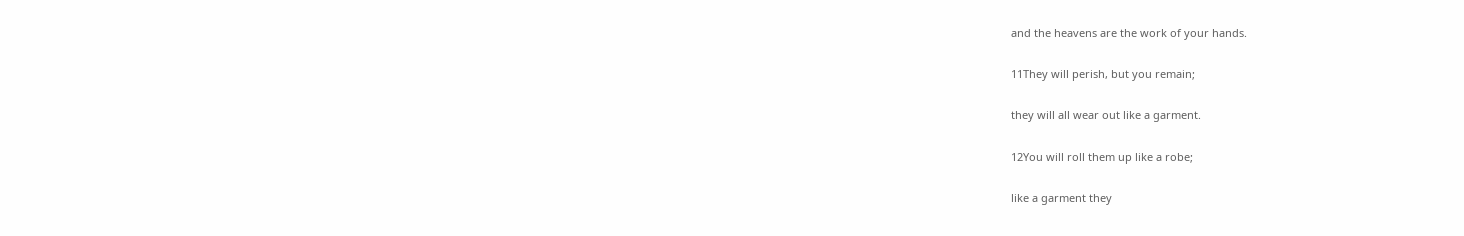and the heavens are the work of your hands.

11They will perish, but you remain;

they will all wear out like a garment.

12You will roll them up like a robe;

like a garment they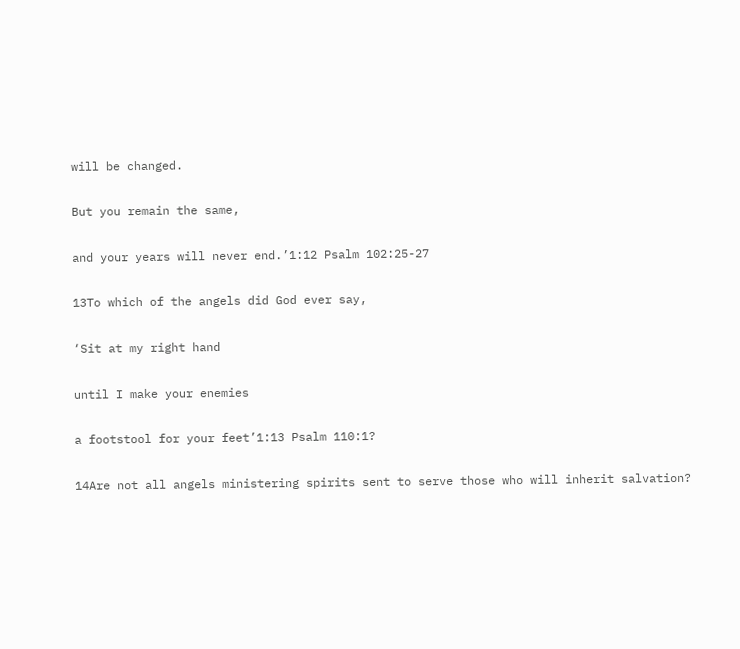will be changed.

But you remain the same,

and your years will never end.’1:12 Psalm 102:25-27

13To which of the angels did God ever say,

‘Sit at my right hand

until I make your enemies

a footstool for your feet’1:13 Psalm 110:1?

14Are not all angels ministering spirits sent to serve those who will inherit salvation?